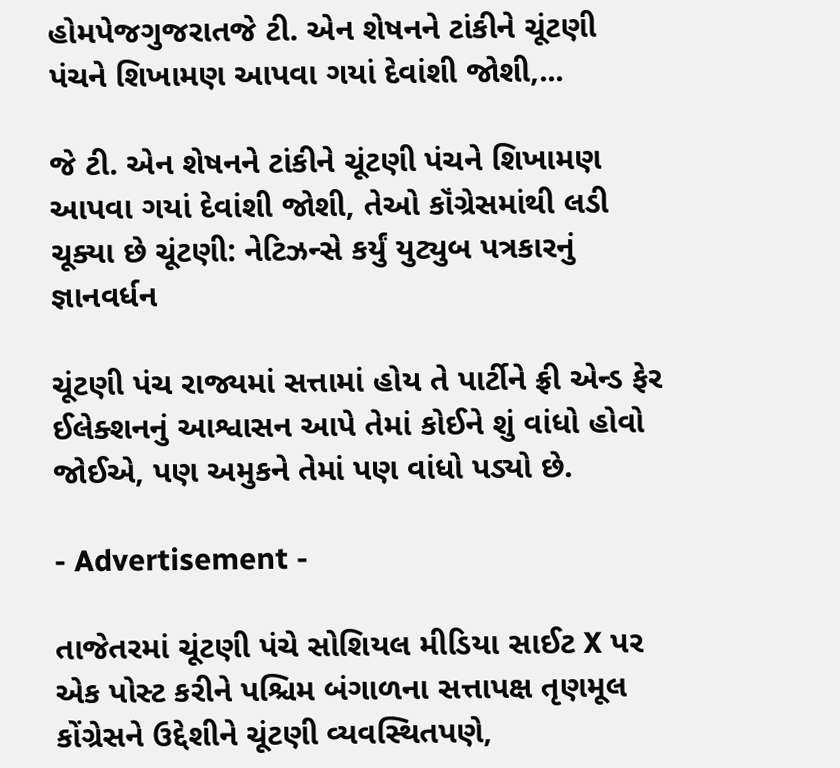હોમપેજગુજરાતજે ટી. એન શેષનને ટાંકીને ચૂંટણી પંચને શિખામણ આપવા ગયાં દેવાંશી જોશી,...

જે ટી. એન શેષનને ટાંકીને ચૂંટણી પંચને શિખામણ આપવા ગયાં દેવાંશી જોશી, તેઓ કૉંગ્રેસમાંથી લડી ચૂક્યા છે ચૂંટણી: નેટિઝન્સે કર્યું યુટ્યુબ પત્રકારનું જ્ઞાનવર્ધન

ચૂંટણી પંચ રાજ્યમાં સત્તામાં હોય તે પાર્ટીને ફ્રી એન્ડ ફેર ઈલેક્શનનું આશ્વાસન આપે તેમાં કોઈને શું વાંધો હોવો જોઈએ, પણ અમુકને તેમાં પણ વાંધો પડ્યો છે.

- Advertisement -

તાજેતરમાં ચૂંટણી પંચે સોશિયલ મીડિયા સાઈટ X પર એક પોસ્ટ કરીને પશ્ચિમ બંગાળના સત્તાપક્ષ તૃણમૂલ કોંગ્રેસને ઉદ્દેશીને ચૂંટણી વ્યવસ્થિતપણે,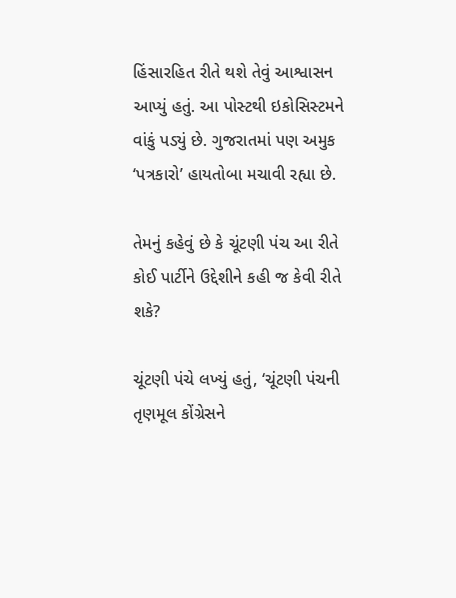હિંસારહિત રીતે થશે તેવું આશ્વાસન આપ્યું હતું. આ પોસ્ટથી ઇકોસિસ્ટમને વાંકું પડ્યું છે. ગુજરાતમાં પણ અમુક ‘પત્રકારો’ હાયતોબા મચાવી રહ્યા છે.

તેમનું કહેવું છે કે ચૂંટણી પંચ આ રીતે કોઈ પાર્ટીને ઉદ્દેશીને કહી જ કેવી રીતે શકે?

ચૂંટણી પંચે લખ્યું હતું, ‘ચૂંટણી પંચની તૃણમૂલ કોંગ્રેસને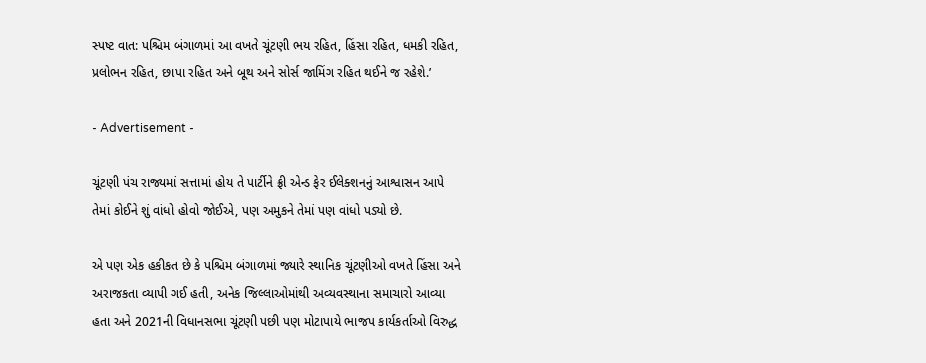સ્પષ્ટ વાત: પશ્ચિમ બંગાળમાં આ વખતે ચૂંટણી ભય રહિત, હિંસા રહિત, ધમકી રહિત, પ્રલોભન રહિત, છાપા રહિત અને બૂથ અને સોર્સ જામિંગ રહિત થઈને જ રહેશે.’

- Advertisement -

ચૂંટણી પંચ રાજ્યમાં સત્તામાં હોય તે પાર્ટીને ફ્રી એન્ડ ફેર ઈલેક્શનનું આશ્વાસન આપે તેમાં કોઈને શું વાંધો હોવો જોઈએ, પણ અમુકને તેમાં પણ વાંધો પડ્યો છે.

એ પણ એક હકીકત છે કે પશ્ચિમ બંગાળમાં જ્યારે સ્થાનિક ચૂંટણીઓ વખતે હિંસા અને અરાજકતા વ્યાપી ગઈ હતી, અનેક જિલ્લાઓમાંથી અવ્યવસ્થાના સમાચારો આવ્યા હતા અને 2021ની વિધાનસભા ચૂંટણી પછી પણ મોટાપાયે ભાજપ કાર્યકર્તાઓ વિરુદ્ધ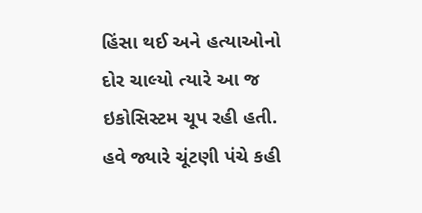હિંસા થઈ અને હત્યાઓનો દોર ચાલ્યો ત્યારે આ જ ઇકોસિસ્ટમ ચૂપ રહી હતી. હવે જ્યારે ચૂંટણી પંચે કહી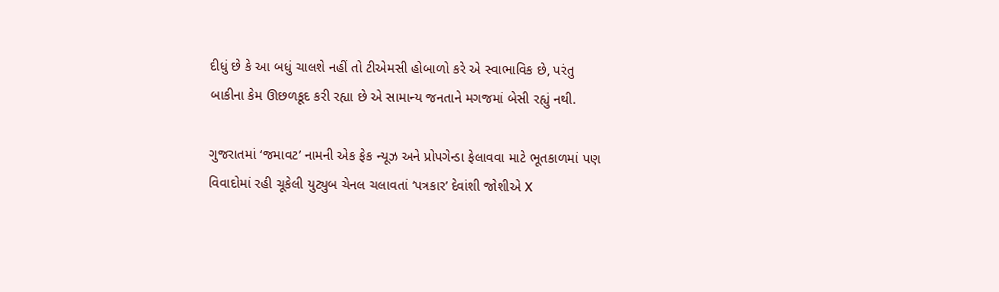દીધું છે કે આ બધું ચાલશે નહીં તો ટીએમસી હોબાળો કરે એ સ્વાભાવિક છે, પરંતુ બાકીના કેમ ઊછળકૂદ કરી રહ્યા છે એ સામાન્ય જનતાને મગજમાં બેસી રહ્યું નથી.

ગુજરાતમાં ‘જમાવટ’ નામની એક ફેક ન્યૂઝ અને પ્રોપગેન્ડા ફેલાવવા માટે ભૂતકાળમાં પણ વિવાદોમાં રહી ચૂકેલી યુટ્યુબ ચેનલ ચલાવતાં ‘પત્રકાર’ દેવાંશી જોશીએ X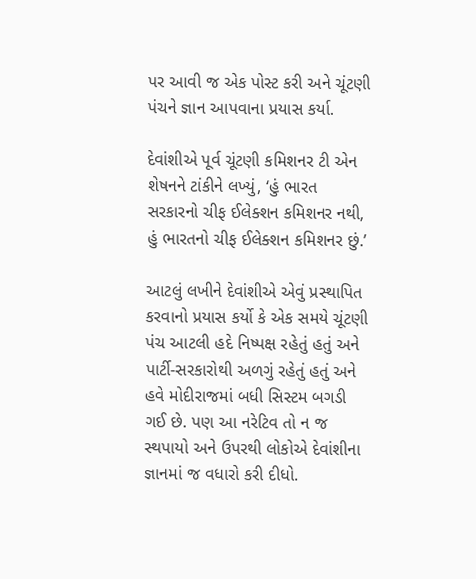પર આવી જ એક પોસ્ટ કરી અને ચૂંટણી પંચને જ્ઞાન આપવાના પ્રયાસ કર્યા.

દેવાંશીએ પૂર્વ ચૂંટણી કમિશનર ટી એન શેષનને ટાંકીને લખ્યું, ‘હું ભારત સરકારનો ચીફ ઈલેક્શન કમિશનર નથી, હું ભારતનો ચીફ ઈલેક્શન કમિશનર છું.’

આટલું લખીને દેવાંશીએ એવું પ્રસ્થાપિત કરવાનો પ્રયાસ કર્યો કે એક સમયે ચૂંટણી પંચ આટલી હદે નિષ્પક્ષ રહેતું હતું અને પાર્ટી-સરકારોથી અળગું રહેતું હતું અને હવે મોદીરાજમાં બધી સિસ્ટમ બગડી ગઈ છે. પણ આ નરેટિવ તો ન જ સ્થપાયો અને ઉપરથી લોકોએ દેવાંશીના જ્ઞાનમાં જ વધારો કરી દીધો.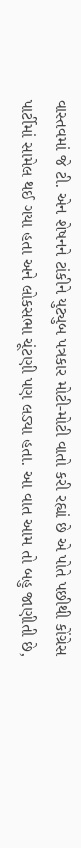વાસ્તવમાં જે ટી. એન શેષનને ટાંકીને યુટ્યુબ પત્રકાર મોટી-મોટી વાતો કરી રહ્યાં છે એ પોતે પછીથી કોંગ્રેસ પાર્ટીમાં સામેલ થઈ ગયા હતા અને લોકસભા ચૂંટણી પણ લડ્યા હતા. આ વાત આમ તો બહુ જાણીતી છે,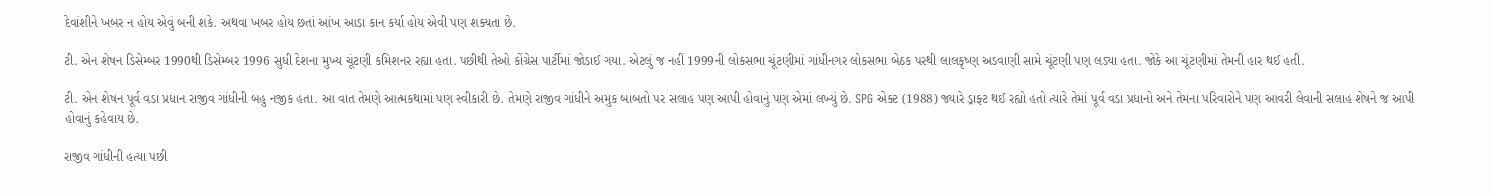દેવાંશીને ખબર ન હોય એવું બની શકે. અથવા ખબર હોય છતાં આંખ આડા કાન કર્યા હોય એવી પણ શક્યતા છે.

ટી. એન શેષન ડિસેમ્બર 1990થી ડિસેમ્બર 1996 સુધી દેશના મુખ્ય ચૂંટણી કમિશનર રહ્યા હતા. પછીથી તેઓ કોંગ્રેસ પાર્ટીમાં જોડાઈ ગયા. એટલું જ નહીં 1999ની લોકસભા ચૂંટણીમાં ગાંધીનગર લોકસભા બેઠક પરથી લાલકૃષ્ણ અડવાણી સામે ચૂંટણી પણ લડ્યા હતા. જોકે આ ચૂંટણીમાં તેમની હાર થઈ હતી.

ટી. એન શેષન પૂર્વ વડા પ્રધાન રાજીવ ગાંધીની બહુ નજીક હતા. આ વાત તેમણે આત્મકથામાં પણ સ્વીકારી છે. તેમણે રાજીવ ગાંધીને અમુક બાબતો પર સલાહ પણ આપી હોવાનું પણ એમાં લખ્યું છે. SPG એક્ટ (1988) જ્યારે ડ્રાફ્ટ થઈ રહ્યો હતો ત્યારે તેમાં પૂર્વ વડા પ્રધાનો અને તેમના પરિવારોને પણ આવરી લેવાની સલાહ શેષને જ આપી હોવાનું કહેવાય છે.

રાજીવ ગાંધીની હત્યા પછી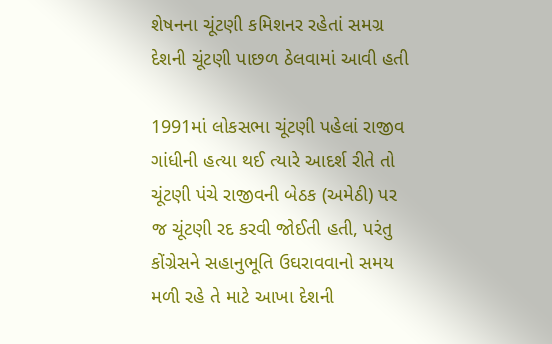શેષનના ચૂંટણી કમિશનર રહેતાં સમગ્ર દેશની ચૂંટણી પાછળ ઠેલવામાં આવી હતી

1991માં લોકસભા ચૂંટણી પહેલાં રાજીવ ગાંધીની હત્યા થઈ ત્યારે આદર્શ રીતે તો ચૂંટણી પંચે રાજીવની બેઠક (અમેઠી) પર જ ચૂંટણી રદ કરવી જોઈતી હતી, પરંતુ કોંગ્રેસને સહાનુભૂતિ ઉઘરાવવાનો સમય મળી રહે તે માટે આખા દેશની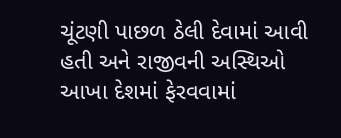ચૂંટણી પાછળ ઠેલી દેવામાં આવી હતી અને રાજીવની અસ્થિઓ આખા દેશમાં ફેરવવામાં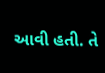આવી હતી. તે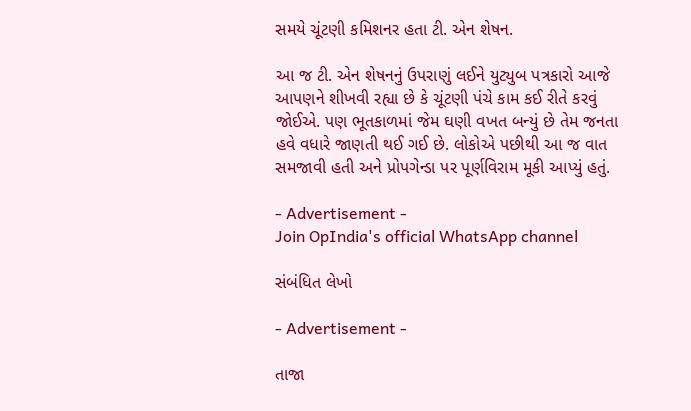સમયે ચૂંટણી કમિશનર હતા ટી. એન શેષન.

આ જ ટી. એન શેષનનું ઉપરાણું લઈને યુટ્યુબ પત્રકારો આજે આપણને શીખવી રહ્યા છે કે ચૂંટણી પંચે કામ કઈ રીતે કરવું જોઈએ. પણ ભૂતકાળમાં જેમ ઘણી વખત બન્યું છે તેમ જનતા હવે વધારે જાણતી થઈ ગઈ છે. લોકોએ પછીથી આ જ વાત સમજાવી હતી અને પ્રોપગેન્ડા પર પૂર્ણવિરામ મૂકી આપ્યું હતું.

- Advertisement -
Join OpIndia's official WhatsApp channel

સંબંધિત લેખો

- Advertisement -

તાજા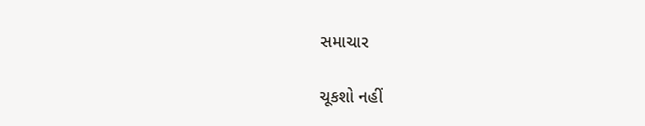સમાચાર

ચૂકશો નહીં